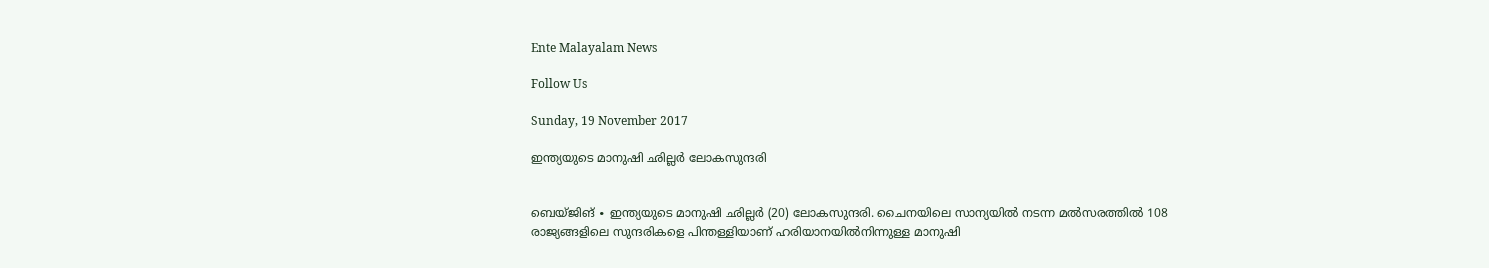Ente Malayalam News

Follow Us

Sunday, 19 November 2017

ഇന്ത്യയുടെ മാനുഷി ഛില്ലർ ലോകസുന്ദരി


ബെയ്ജിങ് ∙ ഇന്ത്യയുടെ മാനുഷി ഛില്ലർ (20) ലോകസുന്ദരി. ചൈനയിലെ സാന്യയിൽ നടന്ന മൽസരത്തിൽ 108 രാജ്യങ്ങളിലെ സുന്ദരികളെ പിന്തള്ളിയാണ് ഹരിയാനയിൽനിന്നുള്ള മാനുഷി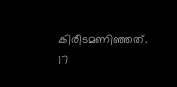കിരീടമണിഞ്ഞത്. 17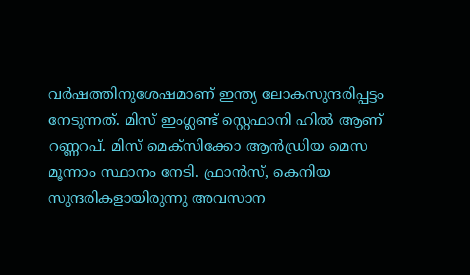വർഷത്തിനുശേഷമാണ് ഇന്ത്യ ലോകസുന്ദരിപ്പട്ടം നേടുന്നത്. മിസ് ഇംഗ്ലണ്ട് സ്റ്റെഫാനി ഹിൽ ആണ് റണ്ണറപ്. മിസ് മെക്സിക്കോ ആൻഡ്രിയ മെസ മൂന്നാം സ്ഥാനം നേടി. ഫ്രാൻസ്, കെനിയ സുന്ദരികളായിരുന്നു അവസാന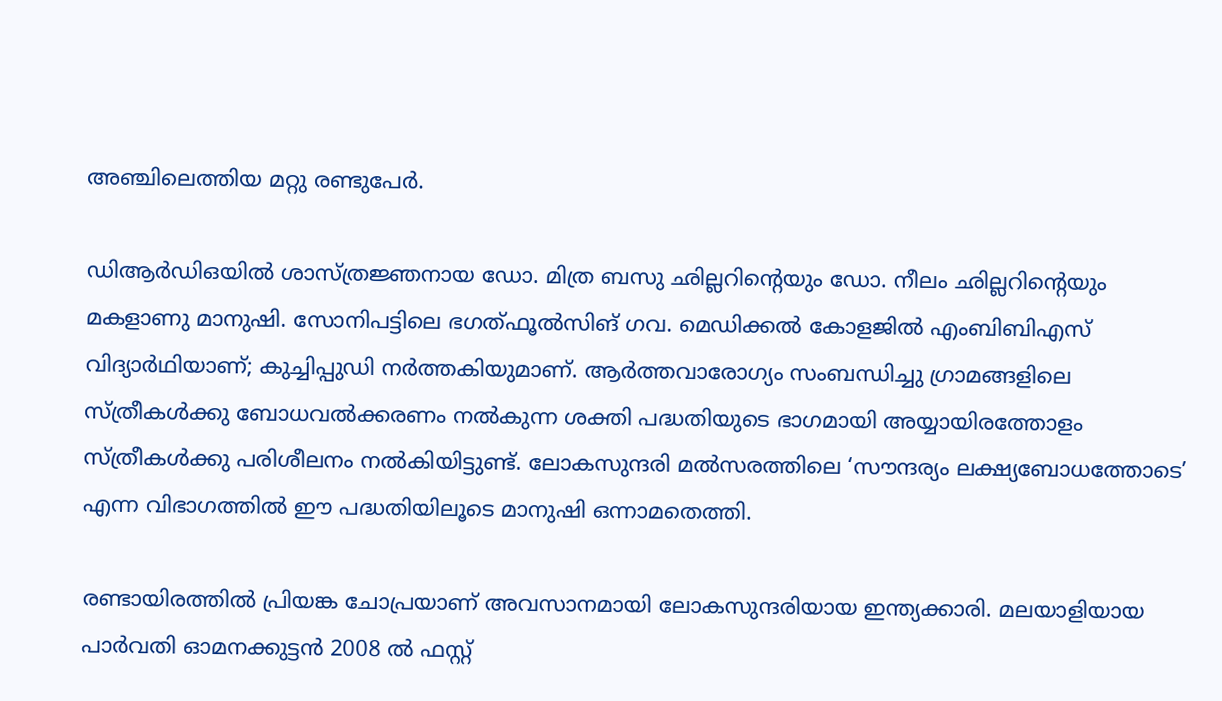അഞ്ചിലെത്തിയ മറ്റു രണ്ടുപേർ.

ഡിആർഡിഒയിൽ ശാസ്ത്രജ്ഞനായ ഡോ. മിത്ര ബസു ഛില്ലറിന്റെയും ഡോ. നീലം ഛില്ലറിന്റെയും മകളാണു മാനുഷി. സോനിപട്ടിലെ ഭഗത്ഫൂൽസിങ് ഗവ. മെഡിക്കൽ കോളജിൽ എംബിബിഎസ് വിദ്യാർഥിയാണ്; കുച്ചിപ്പുഡി നർത്തകിയുമാണ്. ആർത്തവാരോഗ്യം സംബന്ധിച്ചു ഗ്രാമങ്ങളിലെ സ്ത്രീകൾക്കു ബോധവൽക്കരണം നൽകുന്ന ശക്തി പദ്ധതിയുടെ ഭാഗമായി അയ്യായിരത്തോളം സ്ത്രീകൾക്കു പരിശീലനം നൽകിയിട്ടുണ്ട്. ലോകസുന്ദരി മൽസരത്തിലെ ‘സൗന്ദര്യം ലക്ഷ്യബോധത്തോടെ’ എന്ന വിഭാഗത്തിൽ ഈ പദ്ധതിയിലൂടെ മാനുഷി ഒന്നാമതെത്തി.

രണ്ടായിരത്തിൽ പ്രിയങ്ക ചോപ്രയാണ് അവസാനമായി ലോകസുന്ദരിയായ ഇന്ത്യക്കാരി. മലയാളിയായ പാർവതി ഓമനക്കുട്ടൻ 2008 ൽ ഫസ്റ്റ്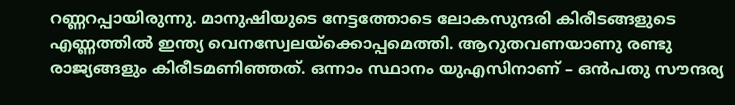റണ്ണറപ്പായിരുന്നു. മാനുഷിയുടെ നേട്ടത്തോടെ ലോകസുന്ദരി കിരീടങ്ങളുടെ എണ്ണത്തിൽ ഇന്ത്യ വെനസ്വേലയ്ക്കൊപ്പമെത്തി. ആറുതവണയാണു രണ്ടു രാജ്യങ്ങളും കിരീടമണിഞ്ഞത്. ഒന്നാം സ്ഥാനം യുഎസിനാണ് – ഒൻപതു സൗന്ദര്യ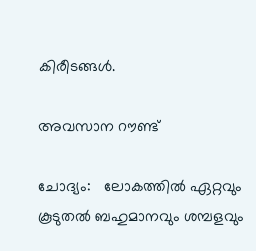കിരീടങ്ങൾ.

അവസാന റൗണ്ട്

ചോദ്യം:   ലോകത്തിൽ ഏറ്റവും കൂടുതൽ ബഹുമാനവും ശമ്പളവും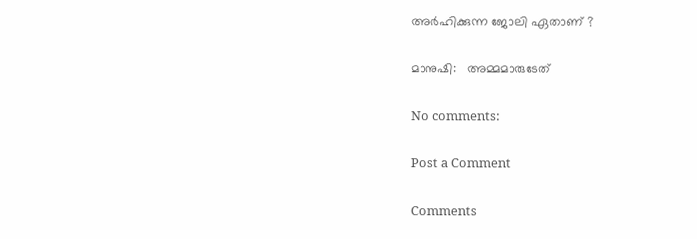അർഹിക്കുന്ന ജോലി ഏതാണ് ?

മാനുഷി:   അമ്മമാരുടേത്

No comments:

Post a Comment

Comments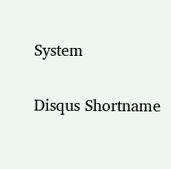System

Disqus Shortname